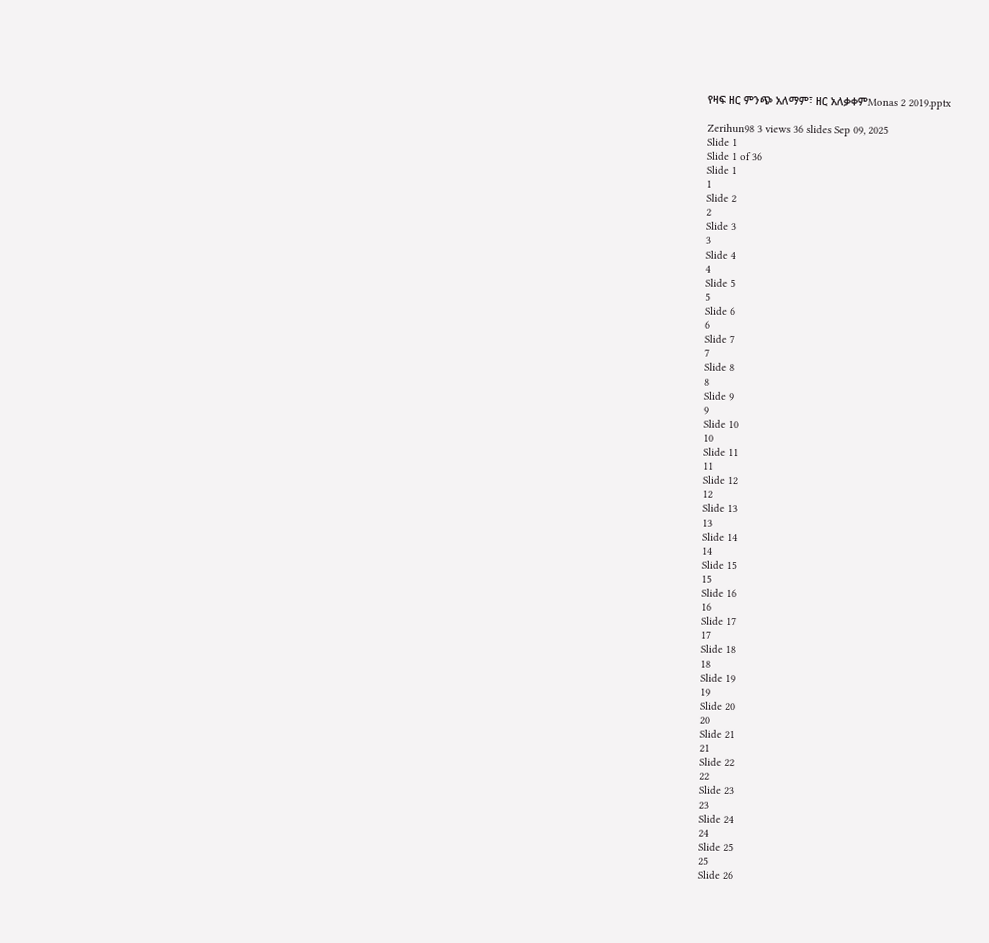የዛፍ ዘር ምንጭ አለማም፣ ዘር አለቃቀምMonas 2 2019.pptx

Zerihun98 3 views 36 slides Sep 09, 2025
Slide 1
Slide 1 of 36
Slide 1
1
Slide 2
2
Slide 3
3
Slide 4
4
Slide 5
5
Slide 6
6
Slide 7
7
Slide 8
8
Slide 9
9
Slide 10
10
Slide 11
11
Slide 12
12
Slide 13
13
Slide 14
14
Slide 15
15
Slide 16
16
Slide 17
17
Slide 18
18
Slide 19
19
Slide 20
20
Slide 21
21
Slide 22
22
Slide 23
23
Slide 24
24
Slide 25
25
Slide 26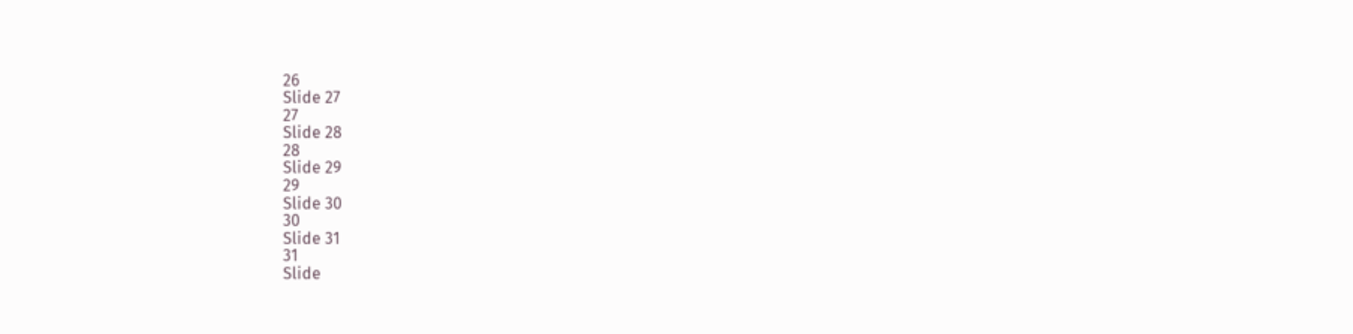26
Slide 27
27
Slide 28
28
Slide 29
29
Slide 30
30
Slide 31
31
Slide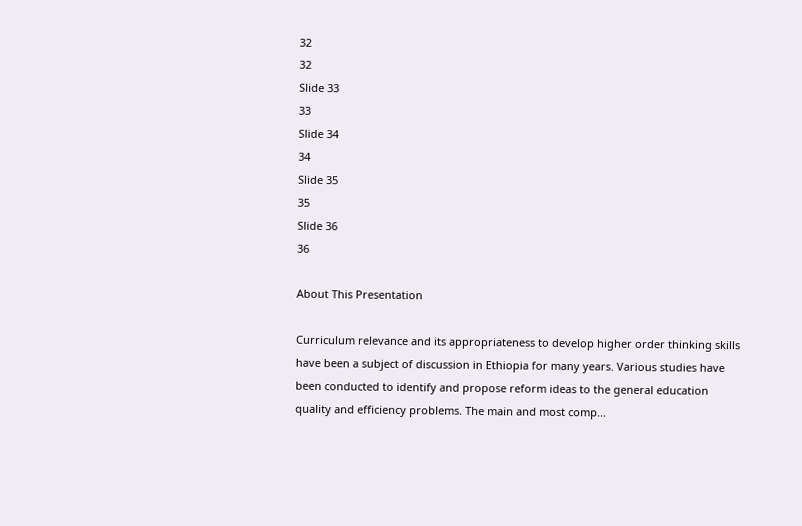32
32
Slide 33
33
Slide 34
34
Slide 35
35
Slide 36
36

About This Presentation

Curriculum relevance and its appropriateness to develop higher order thinking skills
have been a subject of discussion in Ethiopia for many years. Various studies have
been conducted to identify and propose reform ideas to the general education
quality and efficiency problems. The main and most comp...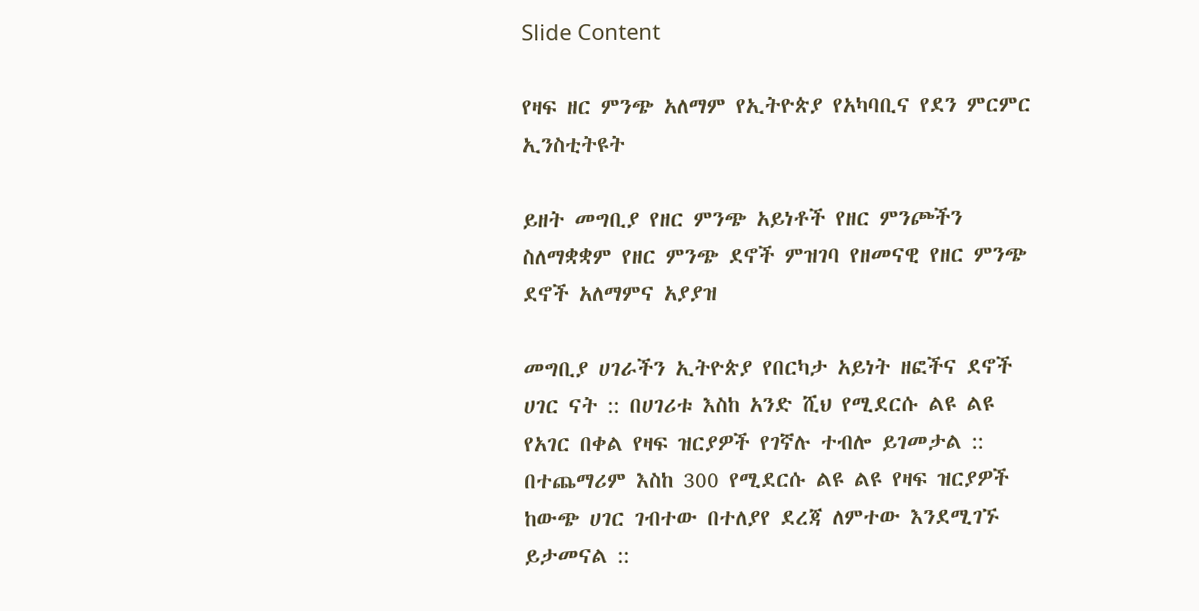Slide Content

የዛፍ ዘር ምንጭ አለማም የኢትዮጵያ የአካባቢና የደን ምርምር ኢንስቲትዩት

ይዘት መግቢያ የዘር ምንጭ አይነቶች የዘር ምንጮችን ስለማቋቋም የዘር ምንጭ ደኖች ምዝገባ የዘመናዊ የዘር ምንጭ ደኖች አለማምና አያያዝ

መግቢያ ሀገራችን ኢትዮጵያ የበርካታ አይነት ዘፎችና ደኖች ሀገር ናት :: በሀገሪቱ እስከ አንድ ሺህ የሚደርሱ ልዩ ልዩ የአገር በቀል የዛፍ ዝርያዎች የገኛሉ ተብሎ ይገመታል :: በተጨማሪም እስከ 300 የሚደርሱ ልዩ ልዩ የዛፍ ዝርያዎች ከውጭ ሀገር ገብተው በተለያየ ደረጃ ለምተው እንደሚገኙ ይታመናል ::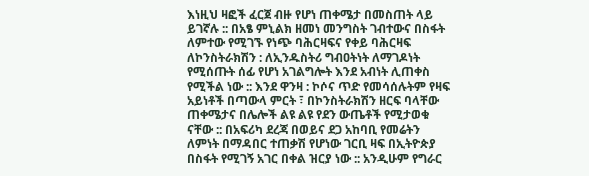እነዚህ ዛፎች ፈርጀ ብዙ የሆነ ጠቀሜታ በመስጠት ላይ ይገኛሉ :: በአፄ ምኒልክ ዘመነ መንግስት ገብተውና በስፋት ለምተው የሚገኙ የነጭ ባሕርዛፍና የቀይ ባሕርዛፍ ለኮንስትራክሽን : ለኢንዱስትሪ ግብዐትነት ለማገዶነት የሚሰጡት ሰፊ የሆነ አገልግሎት እንደ አብነት ሊጠቀስ የሚችል ነው :: እንደ ዋንዛ : ኮሶና ጥድ የመሳሰሉትም የዛፍ አይነቶች በጣውላ ምርት ፣ በኮንስትራክሽን ዘርፍ ባላቸው ጠቀሜታና በሌሎች ልዩ ልዩ የደን ውጤቶች የሚታወቁ ናቸው :: በአፍሪካ ደረጃ በወይና ደጋ አከባቢ የመሬትን ለምነት በማዳበር ተጠቃሽ የሆነው ገርቢ ዛፍ በኢትዮጵያ በስፋት የሚገኝ አገር በቀል ዝርያ ነው :: አንዲሁም የግራር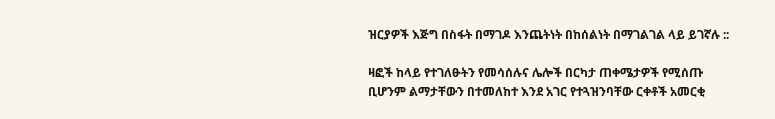ዝርያዎች እጅግ በስፋት በማገዶ እንጨትነት በከሰልነት በማገልገል ላይ ይገኛሉ ::

ዛፎች ከላይ የተገለፁትን የመሳሰሉና ሌሎች በርካታ ጠቀሜታዎች የሚሰጡ ቢሆንም ልማታቸውን በተመለከተ እንደ አገር የተጓዝንባቸው ርቀቶች አመርቂ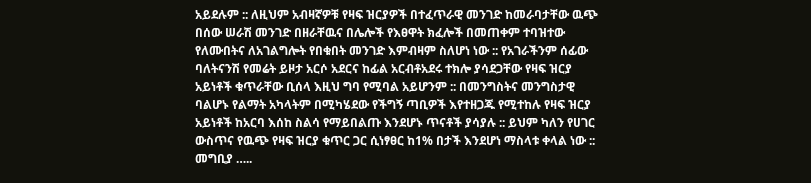አይደሉም :: ለዚህም አብዛኛዎቹ የዛፍ ዝርያዎች በተፈጥራዊ መንገድ ከመራባታቸው ዉጭ በሰው ሠራሽ መንገድ በዘራቸዉና በሌሎች የእፀዋት ክፈሎች በመጠቀም ተባዝተው የለሙበትና ለአገልግሎት የበቁበት መንገድ እምብዛም ስለሆነ ነው :: የአገራችንም ሰፊው ባለትናንሽ የመሬት ይዞታ አርሶ አደርና ከፊል አርብቶአደሩ ተክሎ ያሳደጋቸው የዛፍ ዝርያ አይነቶች ቁጥራቸው ቢሰላ እዚህ ግባ የሚባል አይሆንም :: በመንግስትና መንግስታዊ ባልሆኑ የልማት አካላትም በሚካሄደው የችግኝ ጣቢዎች እየተዘጋጁ የሚተከሉ የዛፍ ዝርያ አይነቶች ከአርባ እሰከ ስልሳ የማይበልጡ እንደሆኑ ጥናቶች ያሳያሉ :: ይህም ካለን የሀገር ውስጥና የዉጭ የዛፍ ዝርያ ቁጥር ጋር ሲነፃፀር ከ1% በታች እንደሆነ ማስላቱ ቀላል ነው :: መግቢያ …..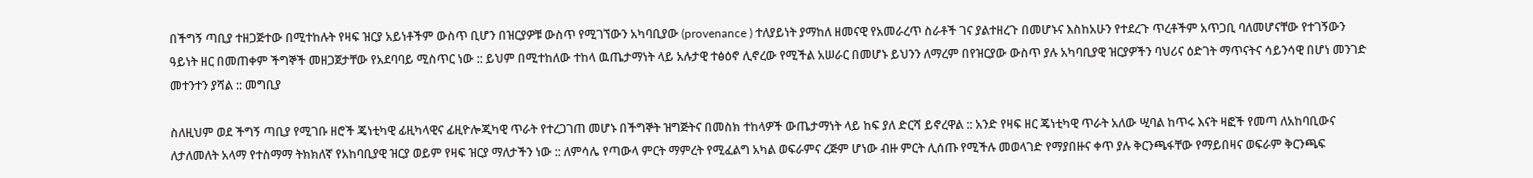በችግኝ ጣቢያ ተዘጋጅተው በሚተከሉት የዛፍ ዝርያ አይነቶችም ውስጥ ቢሆን በዝርያዎቹ ውስጥ የሚገኘውን አካባቢያው (provenance ) ተለያይነት ያማከለ ዘመናዊ የአመራረጥ ስራቶች ገና ያልተዘረጉ በመሆኑና እስከአሁን የተደረጉ ጥረቶችም አጥጋቢ ባለመሆናቸው የተገኝውን ዓይነት ዘር በመጠቀም ችግኞች መዘጋጀታቸው የአደባባይ ሚስጥር ነው :: ይህም በሚተከለው ተከላ ዉጤታማነት ላይ አሉታዊ ተፅዕኖ ሊኖረው የሚችል አሠራር በመሆኑ ይህንን ለማረም በየዝርያው ውስጥ ያሉ አካባቢያዊ ዝርያዎችን ባህሪና ዕድገት ማጥናትና ሳይንሳዊ በሆነ መንገድ መተንተን ያሻል :: መግቢያ

ስለዚህም ወደ ችግኝ ጣቢያ የሚገቡ ዘሮች ጄነቲካዊ ፊዚካላዊና ፊዚዮሎጂካዊ ጥራት የተረጋገጠ መሆኑ በችግኞት ዝግጅትና በመስክ ተከላዎች ውጤታማነት ላይ ከፍ ያለ ድርሻ ይኖረዋል :: አንድ የዛፍ ዘር ጄነቲካዊ ጥራት አለው ሢባል ከጥሩ እናት ዛፎች የመጣ ለአከባቢውና ለታለመለት አላማ የተስማማ ትክክለኛ የአከባቢያዊ ዝርያ ወይም የዛፍ ዝርያ ማለታችን ነው :: ለምሳሌ የጣውላ ምርት ማምረት የሚፈልግ አካል ወፍራምና ረጅም ሆነው ብዙ ምርት ሊሰጡ የሚችሉ መወላገድ የማያበዙና ቀጥ ያሉ ቅርንጫፋቸው የማይበዛና ወፍራም ቅርንጫፍ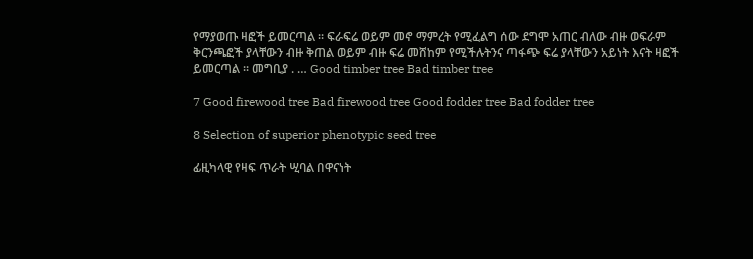የማያወጡ ዛፎች ይመርጣል ፡፡ ፍራፍሬ ወይም መኖ ማምረት የሚፈልግ ሰው ደግሞ አጠር ብለው ብዙ ወፍራም ቅርንጫፎች ያላቸውን ብዙ ቅጠል ወይም ብዙ ፍሬ መሸከም የሚችሉትንና ጣፋጭ ፍሬ ያላቸውን አይነት እናት ዛፎች ይመርጣል ፡፡ መግቢያ . … Good timber tree Bad timber tree

7 Good firewood tree Bad firewood tree Good fodder tree Bad fodder tree

8 Selection of superior phenotypic seed tree

ፊዚካላዊ የዛፍ ጥራት ሢባል በዋናነት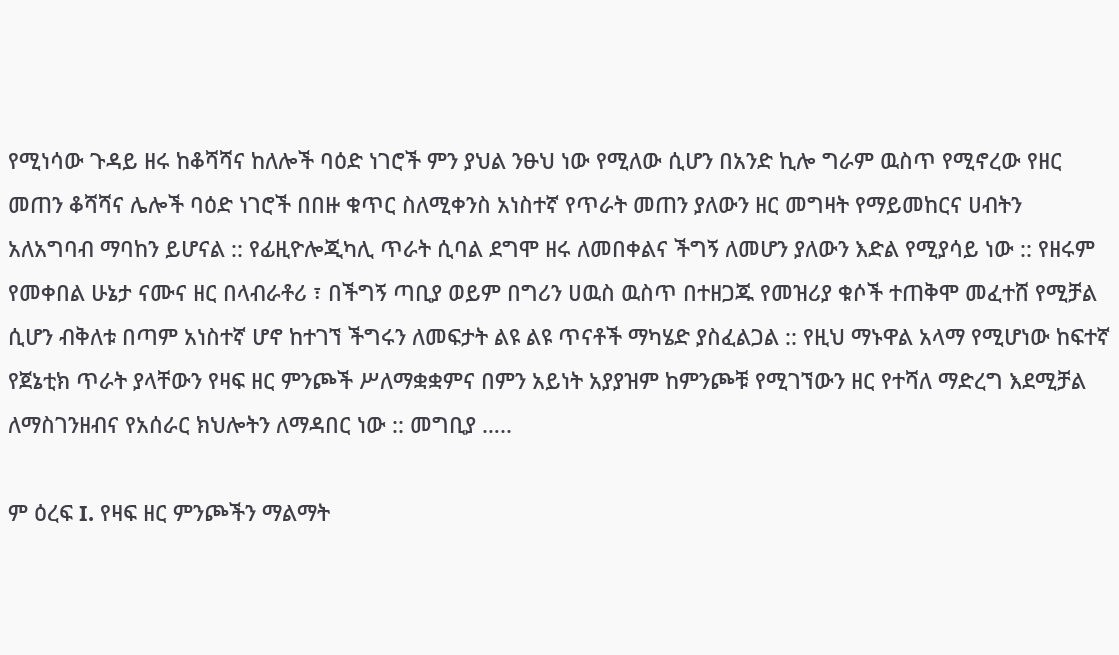የሚነሳው ጉዳይ ዘሩ ከቆሻሻና ከለሎች ባዕድ ነገሮች ምን ያህል ንፁህ ነው የሚለው ሲሆን በአንድ ኪሎ ግራም ዉስጥ የሚኖረው የዘር መጠን ቆሻሻና ሌሎች ባዕድ ነገሮች በበዙ ቁጥር ስለሚቀንስ አነስተኛ የጥራት መጠን ያለውን ዘር መግዛት የማይመከርና ሀብትን አለአግባብ ማባከን ይሆናል :: የፊዚዮሎጂካሊ ጥራት ሲባል ደግሞ ዘሩ ለመበቀልና ችግኝ ለመሆን ያለውን እድል የሚያሳይ ነው :: የዘሩም የመቀበል ሁኔታ ናሙና ዘር በላብራቶሪ ፣ በችግኝ ጣቢያ ወይም በግሪን ሀዉስ ዉስጥ በተዘጋጁ የመዝሪያ ቁሶች ተጠቅሞ መፈተሸ የሚቻል ሲሆን ብቅለቱ በጣም አነስተኛ ሆኖ ከተገኘ ችግሩን ለመፍታት ልዩ ልዩ ጥናቶች ማካሄድ ያስፈልጋል :: የዚህ ማኑዋል አላማ የሚሆነው ከፍተኛ የጀኔቲክ ጥራት ያላቸውን የዛፍ ዘር ምንጮች ሥለማቋቋምና በምን አይነት አያያዝም ከምንጮቹ የሚገኘውን ዘር የተሻለ ማድረግ እደሚቻል ለማስገንዘብና የአሰራር ክህሎትን ለማዳበር ነው :: መግቢያ …..

ም ዕረፍ I. የዛፍ ዘር ምንጮችን ማልማት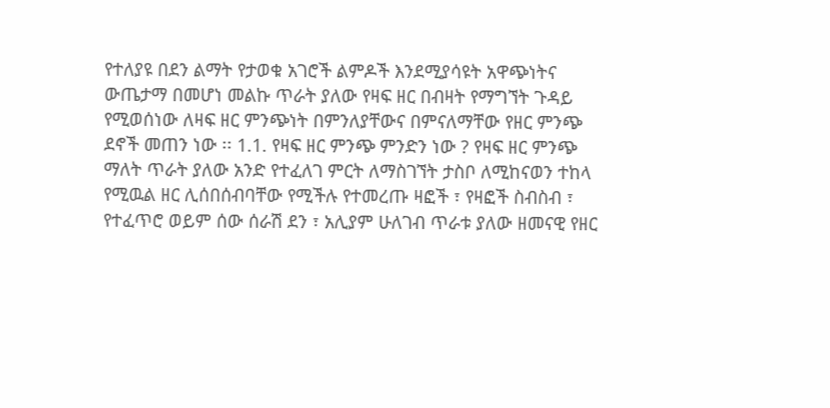የተለያዩ በደን ልማት የታወቁ አገሮች ልምዶች እንደሚያሳዩት አዋጭነትና ውጤታማ በመሆነ መልኩ ጥራት ያለው የዛፍ ዘር በብዛት የማግኘት ጉዳይ የሚወሰነው ለዛፍ ዘር ምንጭነት በምንለያቸውና በምናለማቸው የዘር ምንጭ ደኖች መጠን ነው ፡፡ 1.1. የዛፍ ዘር ምንጭ ምንድን ነው ? የዛፍ ዘር ምንጭ ማለት ጥራት ያለው አንድ የተፈለገ ምርት ለማስገኘት ታስቦ ለሚከናወን ተከላ የሚዉል ዘር ሊሰበሰብባቸው የሚችሉ የተመረጡ ዛፎች ፣ የዛፎች ስብስብ ፣ የተፈጥሮ ወይም ሰው ሰራሽ ደን ፣ አሊያም ሁለገብ ጥራቱ ያለው ዘመናዊ የዘር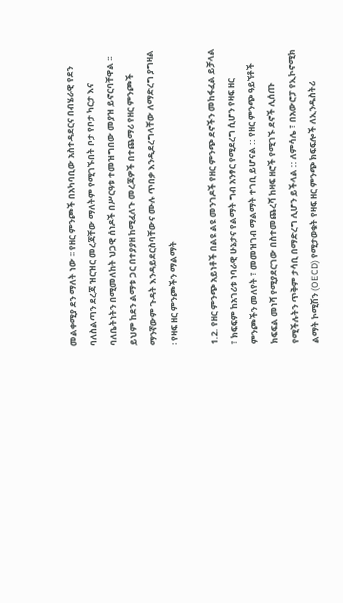መልቀሚያ ደን ማለት ነው ፡፡ የዘር ምንጮች በአካባቢው አስተዳደርና በብሄራዊ የደን ባለስልጣን ደረጃ ዝርዝር መረጃቸው ማለትም የሚገኙበት ቦታ የቦታ ካርታ እና ባለቤትነትን በሚመለከት ህጋዊ ሰነዶች በሥርዓቱ ተመዝግበው መያዝ ይኖርባቸዋል ፡፡ ይህም ከደን ልማቱ ጋር በተያያዘ ከሚፈለጉ መረጃዎች በተጨማሪ የዘር ምንጮች ማንኛውም ጉዳት እንዳይደርስባቸውና ሙሉ ጥበቃ እንዲደረግላቸው ለማድረግ ያግዛል ፡ የዛፍ ዘር ምንጮችን ማልማት

1.2. የዘር ምንጭ አይነቶች በልዩ ልዩ መንገዶች የዘር ምንጭ ደኖችን መከፋፈል ይቻላል ፣ ክፍፍም ከአገሪቱ ነባራዊ ሁኔታና የልማት ግብ አንፃር የሚደረግ ሲሆን የዛፍ ዘር ምንጮችን መለየት ፣ መመዝገብ ማልማት ተገቢ ይሆናል :: የዘር ምንጭ ዓይኘቶች ክፍፍል መነሻ የሚያደርገው በስተመጨረሻ ከዛፍ ዘሮች የሚገኙ ደኖች ሊሰጡ የሚችሉትን ጥቅም ታሳቢ በማድረግ ሊሆን ይችላል :: ለምሳሌ ፣ በአውሮፓ የኢኮኖሚክ ልማት ኮሚሽን (OECD) የሚታወቁት የዛፍ ዘር ምንጭ ክፍፍሎች ለኢንዱስትሪ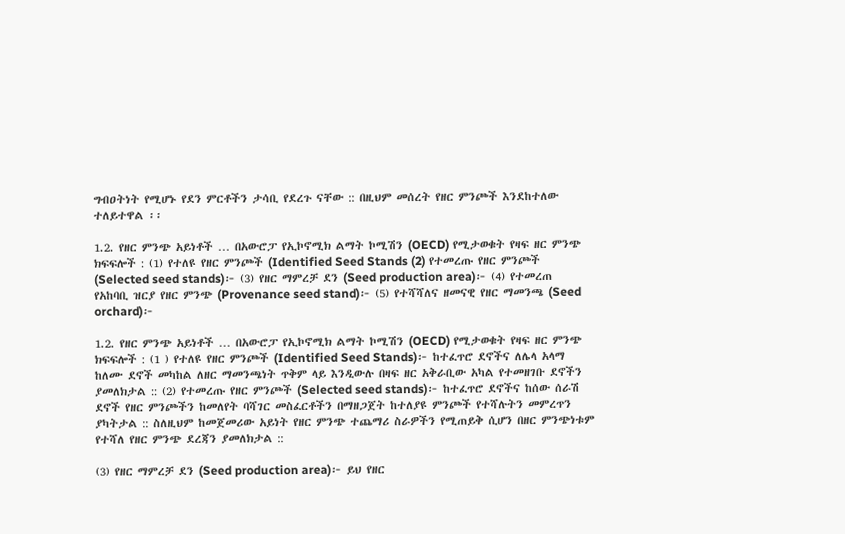ግብዐትነት የሚሆኑ የደን ምርቶችን ታሳቢ የደረጉ ናቸው :: በዚህም መሰረት የዘር ምንጮች እንደከተለው ተለይተዋል ፡፡

1.2. የዘር ምንጭ አይነቶች … በአውሮፓ የኢኮኖሚክ ልማት ኮሚሽን (OECD) የሚታወቁት የዛፍ ዘር ምንጭ ክፍፍሎች : (1) የተለዩ የዘር ምንጮች (Identified Seed Stands (2) የተመረጡ የዘር ምንጮች (Selected seed stands)፦ (3) የዘር ማምረቻ ደን (Seed production area)፦ (4) የተመረጠ የአከባቢ ዝርያ የዘር ምንጭ (Provenance seed stand)፦ (5) የተሻሻለና ዘመናዊ የዘር ማመንጫ (Seed orchard)፦

1.2. የዘር ምንጭ አይነቶች … በአውሮፓ የኢኮኖሚክ ልማት ኮሚሽን (OECD) የሚታወቁት የዛፍ ዘር ምንጭ ክፍፍሎች : (1 ) የተለዩ የዘር ምንጮች (Identified Seed Stands)፦ ከተፈጥሮ ደኖችና ለሌላ አላማ ከለሙ ደኖች መካከል ለዘር ማመንጫነት ጥቅም ላይ እንዲውሉ በዛፍ ዘር አቅራቢው አካል የተመዘገቡ ደኖችን ያመለክታል :: (2) የተመረጡ የዘር ምንጮች (Selected seed stands)፦ ከተፈጥሮ ደኖችና ከሰው ሰራሽ ደኖች የዘር ምንጮችን ከመለየት ባሻገር መስፈርቶችን በማዘጋጀት ከተለያዩ ምንጮች የተሻሉትን መምረጥን ያካትታል :: ስለዚህም ከመጀመሪው አይነት የዘር ምንጭ ተጨማሪ ስራዎችን የሚጠይቅ ሲሆን በዘር ምንጭነቱም የተሻለ የዘር ምንጭ ደረጃን ያመለክታል ::

(3) የዘር ማምረቻ ደን (Seed production area)፦ ይህ የዘር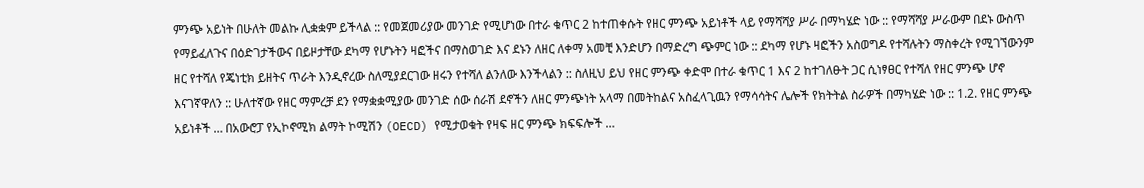ምንጭ አይነት በሁለት መልኩ ሊቋቋም ይችላል :: የመጀመሪያው መንገድ የሚሆነው በተራ ቁጥር 2 ከተጠቀሱት የዘር ምንጭ አይነቶች ላይ የማሻሻያ ሥራ በማካሄድ ነው :: የማሻሻያ ሥራውም በደኑ ውስጥ የማይፈለጉና በዕድገታችውና በይዞታቸው ደካማ የሆኑትን ዛፎችና በማስወገድ እና ደኑን ለዘር ለቀማ አመቺ እንድሆን በማድረግ ጭምር ነው :: ደካማ የሆኑ ዛፎችን አስወግዶ የተሻሉትን ማስቀረት የሚገኘውንም ዘር የተሻለ የጄነቲክ ይዘትና ጥራት እንዲኖረው ስለሚያደርገው ዘሩን የተሻለ ልንለው እንችላልን :: ስለዚህ ይህ የዘር ምንጭ ቀድሞ በተራ ቁጥር 1 እና 2 ከተገለፁት ጋር ሲነፃፀር የተሻለ የዘር ምንጭ ሆኖ እናገኛዋለን :: ሁለተኛው የዘር ማምረቻ ደን የማቋቋሚያው መንገድ ሰው ሰራሽ ደኖችን ለዘር ምንጭነት አላማ በመትከልና አስፈላጊዉን የማሳሳትና ሌሎች የክትትል ስራዎች በማካሄድ ነው :: 1.2. የዘር ምንጭ አይነቶች … በአውሮፓ የኢኮኖሚክ ልማት ኮሚሽን (OECD) የሚታወቁት የዛፍ ዘር ምንጭ ክፍፍሎች …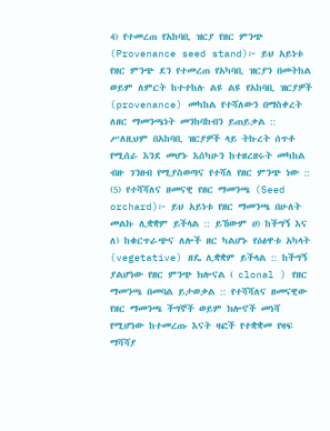4) የተመረጠ የአከባቢ ዝርያ የዘር ምንጭ (Provenance seed stand)፦ ይህ አይነቱ የዘር ምንጭ ደን የተመረጠ የአካባቢ ዝርያን በመትከል ወይም ለምርት ከተተከሉ ልዩ ልዩ የአከባቢ ዝርያዎች (provenance) መካከል የተሻለውን በማስቀረት ለዘር ማመንጫነት መንከባከብን ይጠይቃል :: ሥለዚህም በአከባቢ ዝርያዎች ላይ ትኩረት ሰጥቶ የሚሰራ እንደ መሆኑ እሰካሁን ከተዘረዘሩት መካከል ብዙ ገንዘብ የሚያስወጣና የተሻለ የዘር ምንጭ ነው :: (5) የተሻሻለና ዘመናዊ የዘር ማመንጫ (Seed orchard)፦ ይህ አይነቱ የዘር ማመንጫ በሁለት መልኩ ሊቋቋም ይችላል :: ይኸውም ሀ) ከችግኝ እና ለ) ከቁርጥራጭና ለሎች ዘር ካልሆኑ የዕፅዋቱ አካላት (vegetative) ዘዴ ሊቋቋም ይችላል :: ከችግኝ ያልሆነው የዘር ምንጭ ክሎናል ( clonal ) የዘር ማመንጫ በመባል ይታወቃል :: የተሻሻለና ዘመናዊው የዘር ማመንጫ ችግኞች ወይም ክሎኖች መነሻ የሚሆነው ከተመረጡ እናት ዛፎች የተቋቋመ የዛፍ ማሻሻያ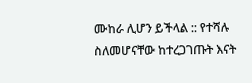ሙከራ ሊሆን ይችላል :: የተሻሉ ስለመሆናቸው ከተረጋገጡት እናት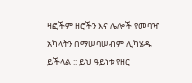ዛፎችም ዘሮችን እና ሌሎች የመባዣ አካላትን በማሠባሠብም ሊካሄዱ ይችላል :: ይህ ዓይነቱ የዘር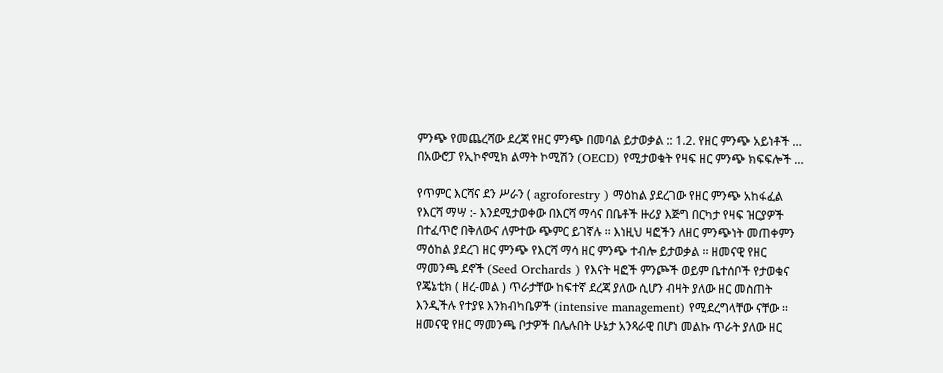ምንጭ የመጨረሻው ደረጃ የዘር ምንጭ በመባል ይታወቃል :: 1.2. የዘር ምንጭ አይነቶች … በአውሮፓ የኢኮኖሚክ ልማት ኮሚሽን (OECD) የሚታወቁት የዛፍ ዘር ምንጭ ክፍፍሎች …

የጥምር እርሻና ደን ሥራን ( agroforestry ) ማዕከል ያደረገው የዘር ምንጭ አከፋፈል የእርሻ ማሣ :- እንደሚታወቀው በእርሻ ማሳና በቤቶች ዙሪያ እጅግ በርካታ የዛፍ ዝርያዎች በተፈጥሮ በቅለውና ለምተው ጭምር ይገኛሉ ፡፡ እነዚህ ዛፎችን ለዘር ምንጭነት መጠቀምን ማዕከል ያደረገ ዘር ምንጭ የእርሻ ማሳ ዘር ምንጭ ተብሎ ይታወቃል ፡፡ ዘመናዊ የዘር ማመንጫ ደኖች (Seed Orchards ) የእናት ዛፎች ምንጮች ወይም ቤተሰቦች የታወቁና የጄኔቲክ ( ዘረ-መል ) ጥራታቸው ከፍተኛ ደረጃ ያለው ሲሆን ብዛት ያለው ዘር መስጠት እንዲችሉ የተያዩ እንክብካቤዎች (intensive management) የሚደረግላቸው ናቸው ፡፡ ዘመናዊ የዘር ማመንጫ ቦታዎች በሌሉበት ሁኔታ አንጻራዊ በሆነ መልኩ ጥራት ያለው ዘር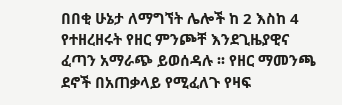በበቂ ሁኔታ ለማግኘት ሌሎች ከ 2 እስከ 4 የተዘረዘሩት የዘር ምንጮቸ እንደጊዜያዊና ፈጣን አማራጭ ይወሰዳሉ ፡፡ የዘር ማመንጫ ደኖች በአጠቃላይ የሚፈለጉ የዛፍ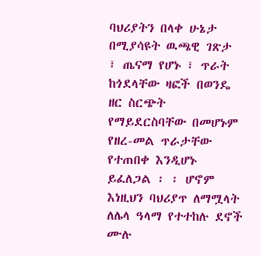ባህሪያትን በላቀ ሁኔታ በሚያሳዩት ዉጫዊ ገጽታ ፣ ጤናማ የሆኑ ፣ ጥራት ከጎደላቸው ዛፎች በወንዴ ዘር ስርጭት የማይደርስባቸው በመሆኑም የዘረ-መል ጥራታቸው የተጠበቀ እንዲሆኑ ይፈለጋል ፡ ፡ ሆኖም እነዚህን ባህሪያጥ ለማሟላት ለሌላ ዓላማ የተተከሉ ደኖች ሙሉ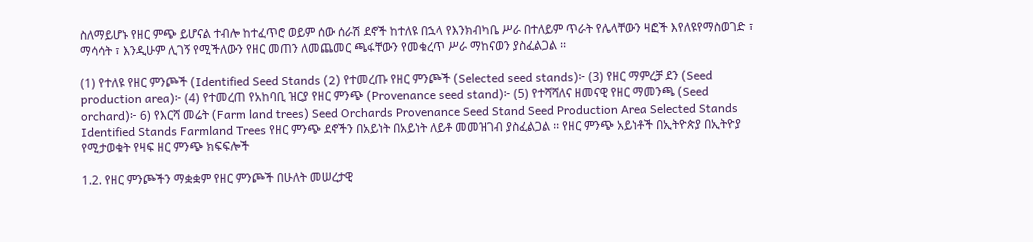ስለማይሆኑ የዘር ምጭ ይሆናል ተብሎ ከተፈጥሮ ወይም ሰው ሰራሽ ደኖች ከተለዩ በኋላ የእንክብካቤ ሥራ በተለይም ጥራት የሌላቸውን ዛፎች እየለዩየማስወገድ ፣ ማሳሳት ፣ እንዲሁም ሊገኝ የሚችለውን የዘር መጠን ለመጨመር ጫፋቸውን የመቁረጥ ሥራ ማከናወን ያስፈልጋል ፡፡

(1) የተለዩ የዘር ምንጮች (Identified Seed Stands (2) የተመረጡ የዘር ምንጮች (Selected seed stands)፦ (3) የዘር ማምረቻ ደን (Seed production area)፦ (4) የተመረጠ የአከባቢ ዝርያ የዘር ምንጭ (Provenance seed stand)፦ (5) የተሻሻለና ዘመናዊ የዘር ማመንጫ (Seed orchard)፦ 6) የእርሻ መሬት (Farm land trees) Seed Orchards Provenance Seed Stand Seed Production Area Selected Stands Identified Stands Farmland Trees የዘር ምንጭ ደኖችን በአይነት በአይነት ለይቶ መመዝገብ ያስፈልጋል ፡፡ የዘር ምንጭ አይነቶች በኢትዮጵያ በኢትዮያ የሚታወቁት የዛፍ ዘር ምንጭ ክፍፍሎች

1.2. የዘር ምንጮችን ማቋቋም የዘር ምንጮች በሁለት መሠረታዊ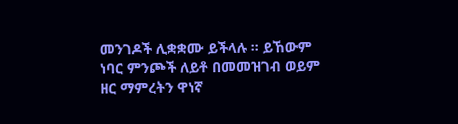መንገዶች ሊቋቋሙ ይችላሉ ፡፡ ይኸውም ነባር ምንጮች ለይቶ በመመዝገብ ወይም ዘር ማምረትን ዋነኛ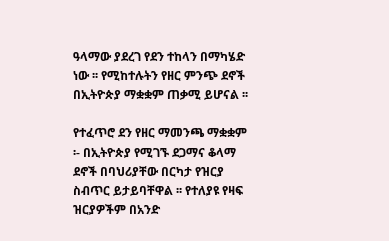ዓላማው ያደረገ የደን ተከላን በማካሄድ ነው ፡፡ የሚከተሉትን የዘር ምንጭ ደኖች በኢትዮጵያ ማቋቋም ጠቃሚ ይሆናል ፡፡

የተፈጥሮ ደን የዘር ማመንጫ ማቋቋም ፡- በኢትዮጵያ የሚገኙ ደጋማና ቆላማ ደኖች በባህሪያቸው በርካታ የዝርያ ስብጥር ይታይባቸዋል ፡፡ የተለያዩ የዛፍ ዝርያዎችም በአንድ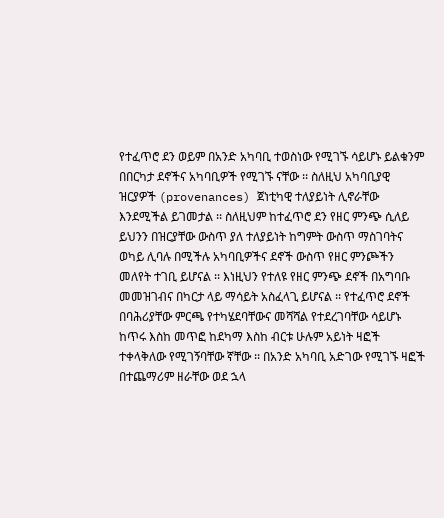የተፈጥሮ ደን ወይም በአንድ አካባቢ ተወስነው የሚገኙ ሳይሆኑ ይልቁንም በበርካታ ደኖችና አካባቢዎች የሚገኙ ናቸው ፡፡ ስለዚህ አካባቢያዊ ዝርያዎች (provenances) ጀነቲካዊ ተለያይነት ሊኖራቸው እንደሚችል ይገመታል ፡፡ ስለዚህም ከተፈጥሮ ደን የዘር ምንጭ ሲለይ ይህንን በዝርያቸው ውስጥ ያለ ተለያይነት ከግምት ውስጥ ማስገባትና ወካይ ሊባሉ በሚችሉ አካባቢዎችና ደኖች ውስጥ የዘር ምንጮችን መለየት ተገቢ ይሆናል ፡፡ እነዚህን የተለዩ የዘር ምንጭ ደኖች በአግባቡ መመዝገብና በካርታ ላይ ማሳይት አስፈላጊ ይሆናል ፡፡ የተፈጥሮ ደኖች በባሕሪያቸው ምርጫ የተካሄደባቸውና መሻሻል የተደረገባቸው ሳይሆኑ ከጥሩ እስከ መጥፎ ከደካማ እስከ ብርቱ ሁሉም አይነት ዛፎች ተቀላቅለው የሚገኝባቸው ኛቸው ፡፡ በአንድ አካባቢ አድገው የሚገኙ ዛፎች በተጨማሪም ዘራቸው ወደ ኋላ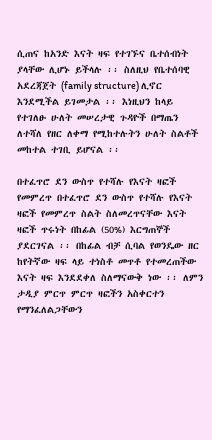ሲጠና ከአንድ እናት ዛፍ የተገኙና ቤተሰብነት ያላቸው ሊሆኑ ይችላሉ ፡፡ ስለዚህ የቤተሰባዊ አደረጃጀት (family structure) ሊኖር እንደሚችል ይገመታል ፡፡ እነዚህን ከላይ የተገለፁ ሁለት መሠረታዊ ጉዳዮች በማጤን ለተሻለ የዘር ለቀማ የሚከተሉትን ሁለት ስልቶች መከተል ተገቢ ይሆናል ፡፡

በተፈጥሮ ደን ውስጥ የተሻሉ የእናት ዛፎች የመምረጥ በተፈጥሮ ደን ውስጥ የተሻሉ የእናት ዛፎች የመምረጥ ስልት ስለመረጥናቸው እናት ዛፎች ጥሩነት በከፊል (50%) እርግጠኞች ያደርገናል ፡፡ በከፊል ብቻ ሲባል የወንዴው ዘር ከየትኛው ዛፍ ላይ ተነስቶ መጥቶ የተመረጠችው እናት ዛፍ እንደደቀለ ስለማናውቅ ነው ፡፡ ለምን ታዲያ ምርጥ ምርጥ ዛፎችን አስቀርተን የማንፈለልጋቸውን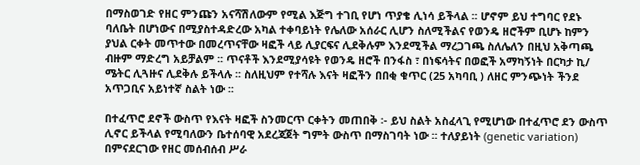በማስወገድ የዘር ምንጩን አናሻሽለውም የሚል እጅግ ተገቢ የሆነ ጥያቄ ሊነሳ ይችላል ፡፡ ሆኖም ይህ ተግባር የደኑ ባለቤት በሆነውና በሚያስተዳድረው አካል ተቀባይነት የሌለው አሰራር ሊሆን ስለሚችልና የወንዴ ዘሮችም ቢሆኑ ከምን ያህል ርቀት መጥተው በመረጥናቸው ዛፎች ላይ ሊያርፍና ሊደቅሉም እንደሚችል ማረጋገጫ ስለሌለን በዚህ አቅጣጫ ብዙም ማድረግ አይቻልም ፡፡ ጥናቶች እንደሚያሳዩት የወንዴ ዘሮች በንፋስ ፣ በነፍሳትና በወፎች አማካኝነት በርካታ ኪ/ ሜትር ሊጓዙና ሊደቅሉ ይችላሉ ፡፡ ስለዚህም የተሻሉ እናት ዛፎችን በበቂ ቁጥር (25 አካባቢ ) ለዘር ምንጭነት ችንደ አጥጋቢና አይነተኛ ስልት ነው ፡፡

በተፈጥሮ ደኖች ውስጥ የእናት ዛፎች ስንመርጥ ርቀትን መጠበቅ ፡- ይህ ስልት አስፈላጊ የሚሆነው በተፈጥሮ ደን ውስጥ ሊኖር ይችላል የሚባለውን ቤተሰባዊ አደረጃጀት ግምት ውስጥ በማስገባት ነው ፡፡ ተለያይነት (genetic variation) በምናደርገው የዘር መሰብሰብ ሥራ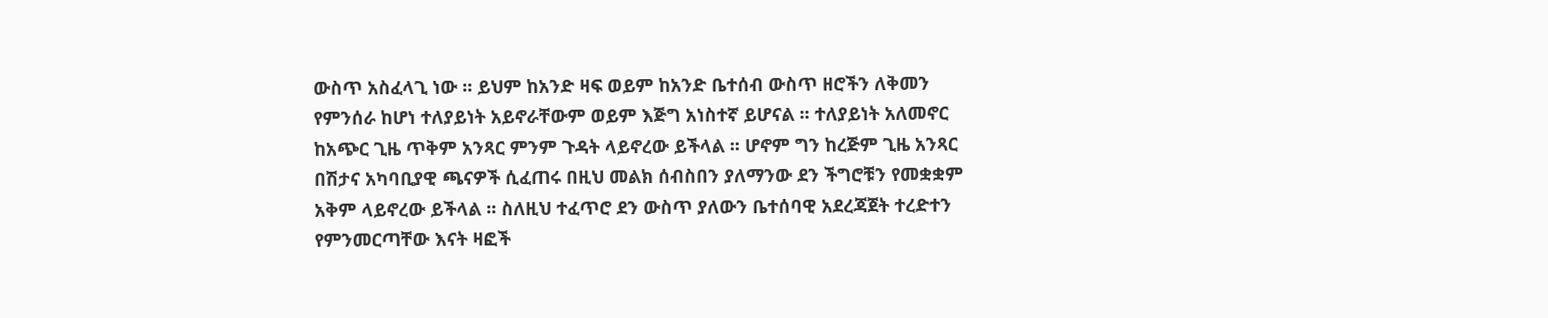ውስጥ አስፈላጊ ነው ፡፡ ይህም ከአንድ ዛፍ ወይም ከአንድ ቤተሰብ ውስጥ ዘሮችን ለቅመን የምንሰራ ከሆነ ተለያይነት አይኖራቸውም ወይም እጅግ አነስተኛ ይሆናል ፡፡ ተለያይነት አለመኖር ከአጭር ጊዜ ጥቅም አንጻር ምንም ጉዳት ላይኖረው ይችላል ፡፡ ሆኖም ግን ከረጅም ጊዜ አንጻር በሽታና አካባቢያዊ ጫናዎች ሲፈጠሩ በዚህ መልክ ሰብስበን ያለማንው ደን ችግሮቹን የመቋቋም አቅም ላይኖረው ይችላል ፡፡ ስለዚህ ተፈጥሮ ደን ውስጥ ያለውን ቤተሰባዊ አደረጃጀት ተረድተን የምንመርጣቸው እናት ዛፎች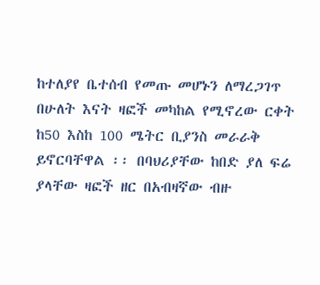ከተለያየ ቤተሰብ የመጡ መሆኑን ለማረጋገጥ በሁለት እናት ዛፎች መካከል የሚኖረው ርቀት ከ50 እስከ 100 ሜትር ቢያንስ መራራቅ ይኖርባቸዋል ፡፡ በባህሪያቸው ከበድ ያለ ፍሬ ያላቸው ዛፎች ዘር በአብዛኛው ብዙ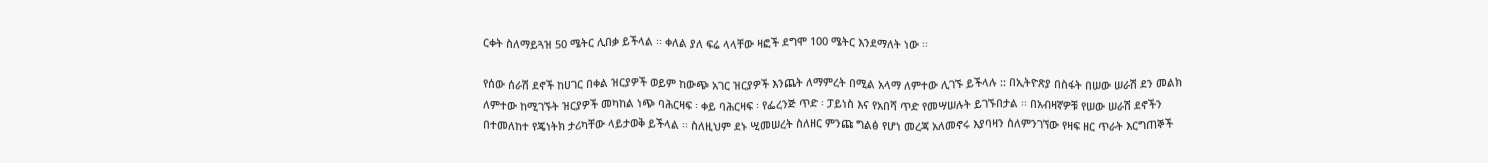ርቀት ስለማይጓዝ 50 ሜትር ሊበቃ ይችላል ፡፡ ቀለል ያለ ፍሬ ላላቸው ዛፎች ደግሞ 100 ሜትር እንደማለት ነው ፡፡

የሰው ሰራሽ ደኖች ከሀገር በቀል ዝርያዎች ወይም ከውጭ አገር ዝርያዎች እንጨት ለማምረት በሚል አላማ ለምተው ሊገኙ ይችላሉ :: በኢትዮጽያ በስፋት በሠው ሠራሽ ደን መልክ ለምተው ከሚገኙት ዝርያዎች መካከል ነጭ ባሕርዛፍ ፡ ቀይ ባሕርዛፍ ፡ የፌረንጅ ጥድ ፡ ፓይነስ እና የአበሻ ጥድ የመሣሠሉት ይገኙበታል ፡፡ በአብዛኛዎቹ የሠው ሠራሽ ደኖችን በተመለከተ የጄነትክ ታሪካቸው ላይታወቅ ይችላል ፡፡ ስለዚህም ደኑ ሢመሠረት ስለዘር ምንጩ ግልፅ የሆነ መረጃ አለመኖሩ እያባዛን ስለምንገኘው የዛፍ ዘር ጥራት እርግጠኞች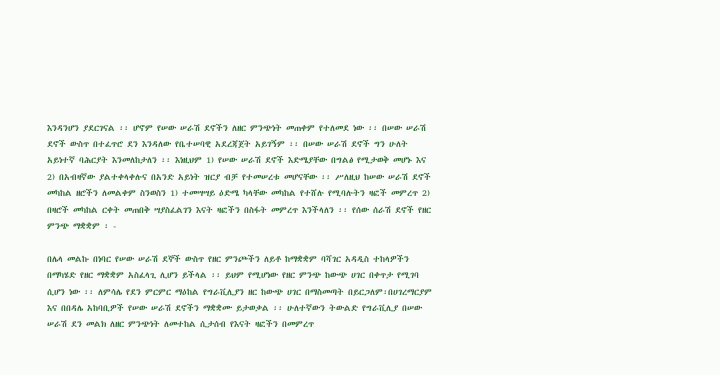እንዳንሆን ያደርገናል ፡፡ ሆኖም የሠው ሠራሽ ደኖችን ለዘር ምንጭነት መጠቀም የተለመደ ነው ፡፡ በሠው ሠራሽ ደኖች ውስጥ በተፈጥሮ ደን እንዳለው የቤተሠባዊ አደረጃጀት አይገኝም ፡፡ በሠው ሠራሽ ደኖች ግን ሁለት አይነተኛ ባሕርያት እንመለከታለን ፡፡ እነዚህም 1) የሠው ሠራሽ ደኖች እድሜያቸው በግልፅ የሚታወቅ መሆኑ እና 2) በአብዛኛው ያልተቀላቀሉና በአንድ አይነት ዝርያ ብቻ የተመሠረቱ መሆናቸው ፡፡ ሥለዚህ ከሠው ሠራሽ ደኖች መካከል ዘሮችን ለመልቀም ስንወስን 1) ተመሣሣይ ዕድሜ ካላቸው መካከል የተሸሉ የሚባሉትን ዛፎች መምረጥ 2) በዛሮች መካከል ርቀት መጠበቅ ሣያስፈልገን እናት ዛፎችን በስፋት መምረጥ እንችላለን ፡፡ የሰው ሰራሽ ደኖች የዘር ምንጭ ማቋቋም ፡ -

በሌላ መልኩ በነባር የሠው ሠራሽ ደኞች ውስጥ የዘር ምንጮችን ለይቶ ከማቋቋም ባሻገር አዳዲስ ተከላዎችን በማካሄድ የዘር ማቋቋም አስፈላጊ ሊሆን ይችላል ፡፡ ይህም የሚሆነው የዘር ምንጭ ከውጭ ሀገር በቀጥታ የሚገባ ሲሆን ነው ፡፡ ለምሳሌ የደን ምርምር ማዕከል የግራቪሊያን ዘር ከውጭ ሀገር በማስመጣት በይርጋለም፡በሀገረማርያም እና በበዳሌ አከባቢዎች የሠው ሠራሽ ደኖችን ማቋቋሙ ይታወቃል ፡፡ ሁለተኛውን ትውልድ የግራቪሊያ በሠው ሠራሽ ደን መልክ ለዘር ምንጭነት ለመተከል ሲታሰብ የእናት ዛፎችን በመምረጥ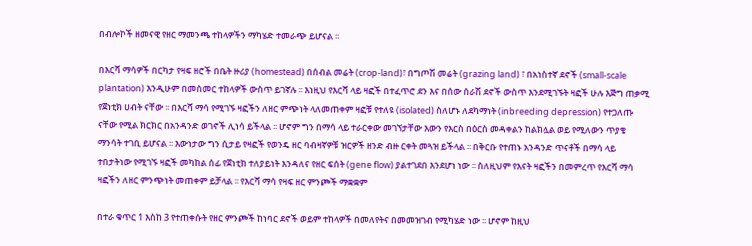በብሎኮች ዘመናዊ የዘር ማመንጫ ተከላዎችን ማካሄድ ተመራጭ ይሆናል ፡፡

በእርሻ ማሳዎች በርካታ የዛፍ ዘሮች በቤት ዙሪያ (homestead) በሰብል መሬት (crop-land)፣ በግጦሽ መሬት (grazing land) ፣ በአነስተኛ ደኖች (small-scale plantation) እንዲሁም በመስመር ተከላዎች ውስጥ ይገኛሉ ፡፡ እነዚህ የእርሻ ላይ ዛፎች በተፈጥሮ ደን እና በሰው ሰራሽ ደኖች ውስጥ እንደሚገኙት ዛፎች ሁሉ እጅግ ጠቃሚ የጀነቲክ ሀብት ናቸው ፡፡ በእርሻ ማሳ የሚገኙ ዛፎችን ለዘር ምጭነት ላለመጠቀም ዛፎቹ የተለዩ (isolated) ስለሆኑ ለደካማነት (inbreeding depression) የተጋለጡ ናቸው የሚል ክርክር በአንዳንድ ወገኖች ሊነሳ ይችላል ፡፡ ሆኖም ግን በማሳ ላይ ተራርቀው መገኘታቸው እውን የእርስ በዕርስ መዳቀልን ከልክሏል ወይ የሚለውን ጥያቄ ማንሳት ተገቢ ይሆናል ፡፡ እውነታው ግን ሲታይ የዛፎች የወንዴ ዘር ባብዛኛዎቹ ዝርዎች ዘንድ ብዙ ርቀት መጓዝ ይችላል ፡፡ በቅርቡ የተጠኑ አንዳንድ ጥናቶች በማሳ ላይ ተበታትነው የሚገኙ ዛፎች መካከል ሰፊ የጀነቲክ ተለያይነት እንዳለና የዘር ፍሰት (gene flow) ያልተገደበ እንደሆነ ነው ፡፡ ስለዚህም የእናት ዛፎችን በመምረጥ የእርሻ ማሳ ዛፎችን ለዘር ምንጭነት መጠቀም ይቻላል ፡፡ የእርሻ ማሳ የዛፍ ዘር ምንጮች ማቋቋም

በተራ ቁጥር 1 እስከ 3 የተጠቀሱት የዘር ምንጮች ከነባር ደኖች ወይም ተከላዎች በመለየትና በመመዝገብ የሚካሄድ ነው ፡፡ ሆኖም ከዚህ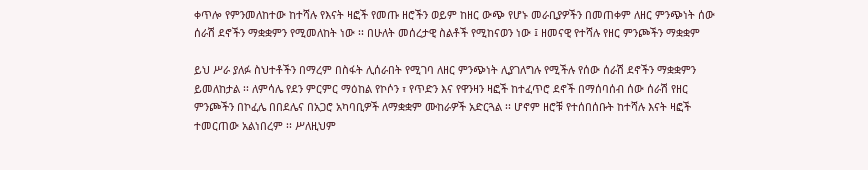ቀጥሎ የምንመለከተው ከተሻሉ የእናት ዛፎች የመጡ ዘሮችን ወይም ከዘር ውጭ የሆኑ መራቢያዎችን በመጠቀም ለዘር ምንጭነት ሰው ሰራሽ ደኖችን ማቋቋምን የሚመለከት ነው ፡፡ በሁለት መሰረታዊ ስልቶች የሚከናወን ነው ፤ ዘመናዊ የተሻሉ የዘር ምንጮችን ማቋቋም

ይህ ሥራ ያለፉ ስህተቶችን በማረም በስፋት ሊሰራበት የሚገባ ለዘር ምንጭነት ሊያገለግሉ የሚችሉ የሰው ሰራሽ ደኖችን ማቋቋምን ይመለከታል ፡፡ ለምሳሌ የደን ምርምር ማዕከል የኮሶን ፣ የጥድን እና የዋንዛን ዛፎች ከተፈጥሮ ደኖች በማሰባሰብ ሰው ሰራሽ የዘር ምንጮችን በኮፈሌ በበደሌና በአጋሮ አካባቢዎች ለማቋቋም ሙከራዎች አድርጓል ፡፡ ሆኖም ዘሮቹ የተሰበሰቡት ከተሻሉ እናት ዛፎች ተመርጠው አልነበረም ፡፡ ሥለዚህም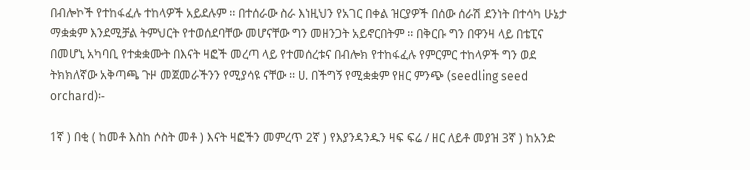በብሎኮች የተከፋፈሉ ተከላዎች አይደሉም ፡፡ በተሰራው ስራ እነዚህን የአገር በቀል ዝርያዎች በሰው ሰራሽ ደንነት በተሳካ ሁኔታ ማቋቋም እንደሚቻል ትምህርት የተወሰደባቸው መሆናቸው ግን መዘንጋት አይኖርበትም ፡፡ በቅርቡ ግን በዋንዛ ላይ በቴፒና በመሆኒ አካባቢ የተቋቋሙት በእናት ዛፎች መረጣ ላይ የተመሰረቱና በብሎክ የተከፋፈሉ የምርምር ተከላዎች ግን ወደ ትክክለኛው አቅጣጫ ጉዞ መጀመራችንን የሚያሳዩ ናቸው ፡፡ ሀ. በችግኝ የሚቋቋም የዘር ምንጭ (seedling seed orchard)፡-

1ኛ ) በቂ ( ከመቶ እስከ ሶስት መቶ ) እናት ዛፎችን መምረጥ 2ኛ ) የእያንዳንዱን ዛፍ ፍሬ / ዘር ለይቶ መያዝ 3ኛ ) ከአንድ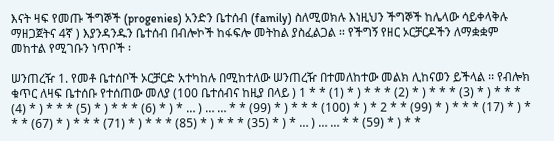እናት ዛፍ የመጡ ችግኞች (progenies) አንድን ቤተሰብ (family) ስለሚወክሉ እነዚህን ችግኞች ከሌላው ሳይቀላቅሉ ማዘጋጀትና 4ኛ ) እያንዳንዱን ቤተሰብ በብሎኮች ከፋፍሎ መትከል ያስፈልጋል ፡፡ የችግኝ የዘር ኦርቻርዶችን ለማቋቋም መከተል የሚገቡን ነጥቦች ፡

ሠንጠረዥ 1. የመቶ ቤተሰቦች ኦርቻርድ አተካከሉ በሚከተለው ሠንጠረዥ በተመለከተው መልክ ሊከናወን ይችላል ፡፡ የብሎክ ቁጥር ለዛፍ ቤተሰቡ የተሰጠው መለያ (100 ቤተሰብና ከዚያ በላይ ) 1 * * (1) * ) * * * (2) * ) * * * (3) * ) * * * (4) * ) * * * (5) * ) * * * (6) * ) * … ) … … * * (99) * ) * * * (100) * ) * 2 * * (99) * ) * * * (17) * ) * * * (67) * ) * * * (71) * ) * * * (85) * ) * * * (35) * ) * … ) … … * * (59) * ) * *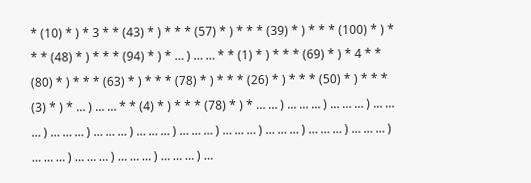* (10) * ) * 3 * * (43) * ) * * * (57) * ) * * * (39) * ) * * * (100) * ) * * * (48) * ) * * * (94) * ) * … ) … … * * (1) * ) * * * (69) * ) * 4 * * (80) * ) * * * (63) * ) * * * (78) * ) * * * (26) * ) * * * (50) * ) * * * (3) * ) * … ) … … * * (4) * ) * * * (78) * ) * … … ) … … … ) … … … ) … … … ) … … … ) … … … ) … … … ) … … … ) … … … ) … … … ) … … … ) … … … ) … … … ) … … … ) … … … ) … … … ) …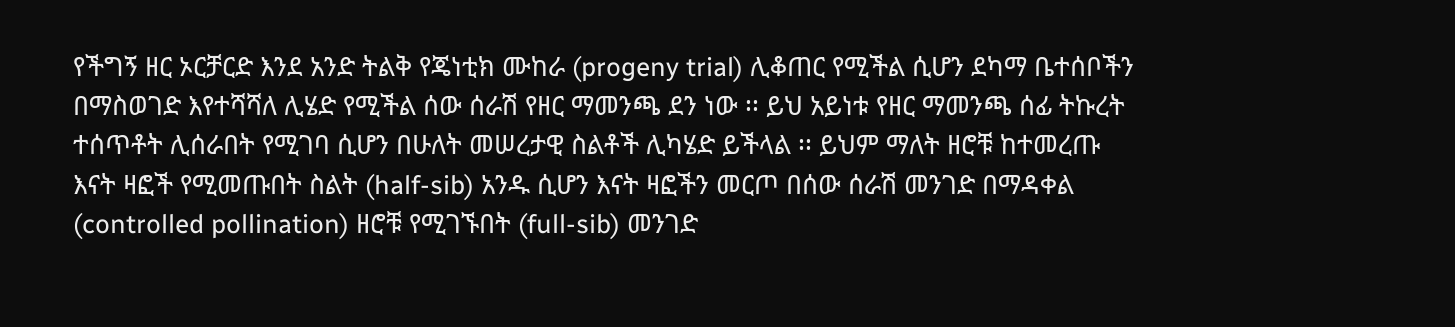የችግኝ ዘር ኦርቻርድ እንደ አንድ ትልቅ የጄነቲክ ሙከራ (progeny trial) ሊቆጠር የሚችል ሲሆን ደካማ ቤተሰቦችን በማስወገድ እየተሻሻለ ሊሄድ የሚችል ሰው ሰራሽ የዘር ማመንጫ ደን ነው ፡፡ ይህ አይነቱ የዘር ማመንጫ ሰፊ ትኩረት ተሰጥቶት ሊሰራበት የሚገባ ሲሆን በሁለት መሠረታዊ ስልቶች ሊካሄድ ይችላል ፡፡ ይህም ማለት ዘሮቹ ከተመረጡ እናት ዛፎች የሚመጡበት ስልት (half-sib) አንዱ ሲሆን እናት ዛፎችን መርጦ በሰው ሰራሽ መንገድ በማዳቀል (controlled pollination) ዘሮቹ የሚገኙበት (full-sib) መንገድ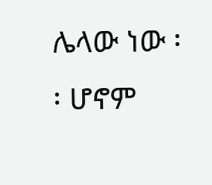ሌላው ነው ፡፡ ሆኖም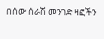በሰው ሰራሽ መንገድ ዛፎችን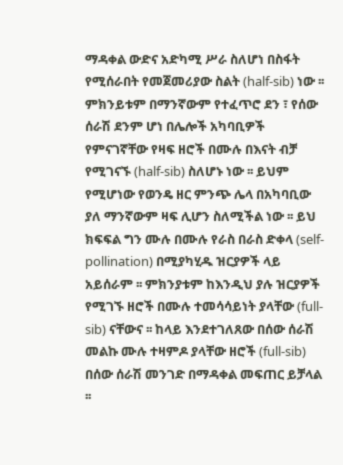ማዳቀል ውድና አድካሚ ሥራ ስለሆነ በስፋት የሚሰራበት የመጀመሪያው ስልት (half-sib) ነው ፡፡ ምክንይቱም በማንኛውም የተፈጥሮ ደን ፣ የሰው ሰራሽ ደንም ሆነ በሌሎች አካባቢዎች የምናገኛቸው የዛፍ ዘሮች በሙሉ በእናት ብቻ የሚገናኙ (half-sib) ስለሆኑ ነው ፡፡ ይህም የሚሆነው የወንዴ ዘር ምንጭ ሌላ በአካባቢው ያለ ማንኛውም ዛፍ ሊሆን ስለሚችል ነው ፡፡ ይህ ክፍፍል ግን ሙሉ በሙሉ የራስ በራስ ድቀላ (self-pollination) በሚያካሂዱ ዝርያዎች ላይ አይሰራም ፡፡ ምክንያቱም ከእንዲህ ያሉ ዝርያዎች የሚገኙ ዘሮች በሙሉ ተመሳሳይነት ያላቸው (full-sib) ናቸውና ፡፡ ከላይ እንደተገለጸው በሰው ሰራሽ መልኩ ሙሉ ተዛምዶ ያላቸው ዘሮች (full-sib) በሰው ሰራሽ መንገድ በማዳቀል መፍጠር ይቻላል ፡፡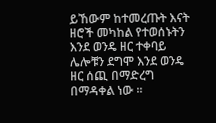ይኸውም ከተመረጡት እናት ዘሮች መካከል የተወሰኑትን እንደ ወንዴ ዘር ተቀባይ ሌሎቹን ደግሞ እንደ ወንዴ ዘር ሰጪ በማድረግ በማዳቀል ነው ፡፡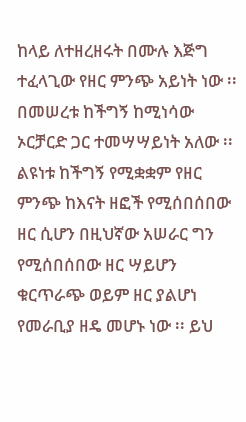ከላይ ለተዘረዘሩት በሙሉ እጅግ ተፈላጊው የዘር ምንጭ አይነት ነው ፡፡ በመሠረቱ ከችግኝ ከሚነሳው ኦርቻርድ ጋር ተመሣሣይነት አለው ፡፡ ልዩነቱ ከችግኝ የሚቋቋም የዘር ምንጭ ከእናት ዘፎች የሚሰበሰበው ዘር ሲሆን በዚህኛው አሠራር ግን የሚሰበሰበው ዘር ሣይሆን ቁርጥራጭ ወይም ዘር ያልሆነ የመራቢያ ዘዴ መሆኑ ነው ፡፡ ይህ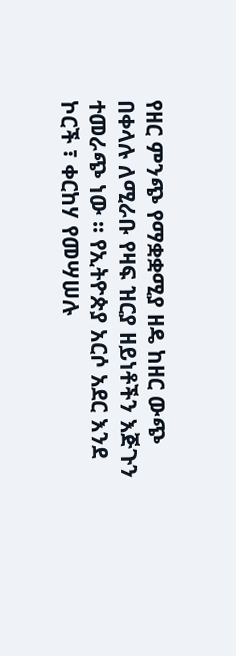የዘር ምንጭ የማቋቋሚያ ዘዴ ከዘር ውጭ በቀላሉ ለሚራቡ የዛፍ ዝርያ ዘይነቶችን እጅጉን ተመራጭ ነው ፡፡ የኢትዮጵያ አርሶ አደር እንደ ኮርች ፣ ቀርከሃ የመሣሠሉ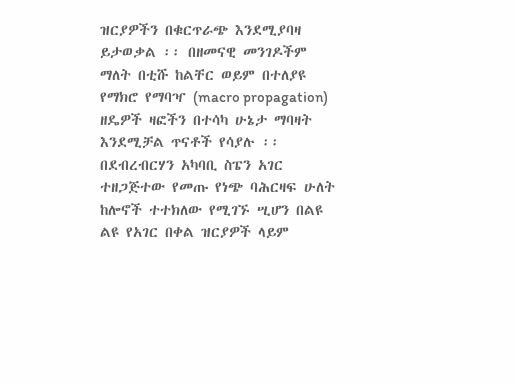ዝርያዎችን በቁርጥራጭ እንደሚያባዛ ይታወቃል ፡፡ በዘመናዊ መንገዶችም ማለት በቲሹ ከልቸር ወይም በተለያዩ የማክሮ የማባዣ (macro propagation) ዘዴዎች ዛፎችን በተሳካ ሁኔታ ማባዛት እንደሚቻል ጥናቶች የሳያሉ ፡፡ በደብረብርሃን አካባቢ ስፔን አገር ተዘጋጅተው የመጡ የነጭ ባሕርዛፍ ሁለት ከሎኖች ተተክለው የሚገኙ ሢሆን በልዩ ልዩ የአገር በቀል ዝርያዎች ላይም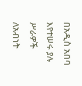በአዲስ አበባ እየተሠሩ ያሉ ሥራዎች ለአብነት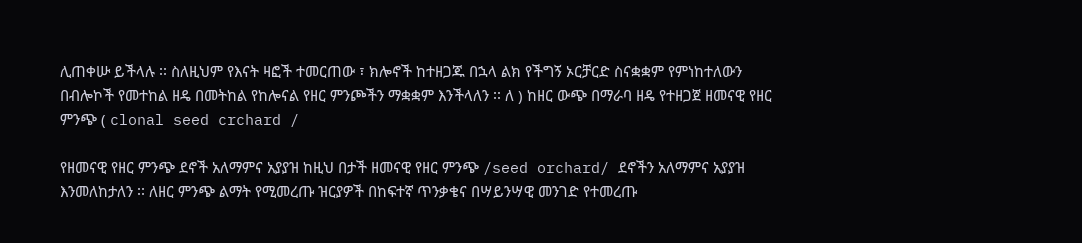ሊጠቀሡ ይችላሉ ፡፡ ስለዚህም የእናት ዛፎች ተመርጠው ፣ ክሎኖች ከተዘጋጁ በኋላ ልክ የችግኝ ኦርቻርድ ስናቋቋም የምነከተለውን በብሎኮች የመተከል ዘዴ በመትከል የከሎናል የዘር ምንጮችን ማቋቋም እንችላለን ፡፡ ለ ) ከዘር ውጭ በማራባ ዘዴ የተዘጋጀ ዘመናዊ የዘር ምንጭ ( clonal seed crchard /

የዘመናዊ የዘር ምንጭ ደኖች አለማምና አያያዝ ከዚህ በታች ዘመናዊ የዘር ምንጭ /seed orchard/ ደኖችን አለማምና አያያዝ እንመለከታለን ፡፡ ለዘር ምንጭ ልማት የሚመረጡ ዝርያዎች በከፍተኛ ጥንቃቄና በሣይንሣዊ መንገድ የተመረጡ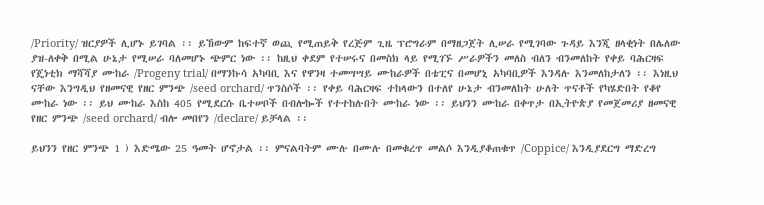/Priority/ ዝርያዎች ሊሆኑ ይገባል ፡፡ ይኸውም ከፍተኛ ወጪ የሚጠይቅ የረጅም ጊዜ ፕሮግራም በማዘጋጀት ሊሠራ የሚገባው ጉዳይ እንጂ ዘላቂነት በሌለው ያዝ-ለቀቅ በሚል ሁኔታ የሚሠራ ባለመሆኑ ጭምር ነው ፡፡ ከዚህ ቀደም የተሠሩና በመስክ ላይ የሚገኙ ሥራዎችን መለስ ብለን ብንመለከት የቀይ ባሕርዛፍ የጄነቲክ ማሻሻያ ሙከራ /Progeny trial/ በማንኩሳ አካባቢ እና የዋንዛ ተመሣሣይ ሙከራዎች በቴፒና በመሆኒ አካባቢዎች እንዳሉ እንመለከታለን ፡፡ እነዚህ ናቸው እንግዲህ የዘመናዊ የዘር ምንጭ /seed orchard/ ጥንስሶች ፡፡ የቀይ ባሕርዛፍ ተከላውን በተለየ ሁኔታ ብንመለከት ሁለት ጥናቶች የካሄድበት የቆየ ሙከራ ነው ፡፡ ይህ ሙከራ እስከ 405 የሚደርሱ ቤተሠቦች በብሎኰች የተተከሉበት ሙከራ ነው ፡፡ ይህንን ሙከራ በቀጥታ በኢትዮጵያ የመጀመሪያ ዘመናዊ የዘር ምንጭ /seed orchard/ ብሎ መበየን /declare/ ይቻላል ፡፡

ይህንን የዘር ምንጭ 1 ) እድሜው 25 ዓመት ሆኖታል ፡፡ ምናልባትም ሙሉ በሙሉ በመቁረጥ መልሶ እንዲያቆጠቁጥ /Coppice/ እንዲያደርግ ማድረግ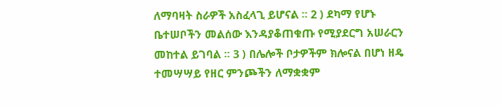ለማባዛት ስራዎች አስፈላጊ ይሆናል ፡፡ 2 ) ደካማ የሆኑ ቤተሠቦችን መልሰው እንዳያቆጠቁጡ የሚያደርግ አሠራርን መከተል ይገባል ፡፡ 3 ) በሌሎች ቦታዎችም ክሎናል በሆነ ዘዴ ተመሣሣይ የዘር ምንጮችን ለማቋቋም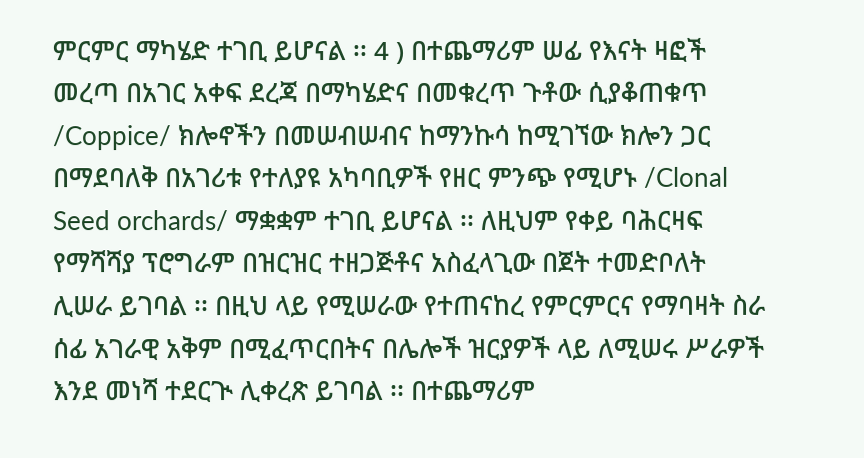ምርምር ማካሄድ ተገቢ ይሆናል ፡፡ 4 ) በተጨማሪም ሠፊ የእናት ዛፎች መረጣ በአገር አቀፍ ደረጃ በማካሄድና በመቁረጥ ጉቶው ሲያቆጠቁጥ /Coppice/ ክሎኖችን በመሠብሠብና ከማንኩሳ ከሚገኘው ክሎን ጋር በማደባለቅ በአገሪቱ የተለያዩ አካባቢዎች የዘር ምንጭ የሚሆኑ /Clonal Seed orchards/ ማቋቋም ተገቢ ይሆናል ፡፡ ለዚህም የቀይ ባሕርዛፍ የማሻሻያ ፕሮግራም በዝርዝር ተዘጋጅቶና አስፈላጊው በጀት ተመድቦለት ሊሠራ ይገባል ፡፡ በዚህ ላይ የሚሠራው የተጠናከረ የምርምርና የማባዛት ስራ ሰፊ አገራዊ አቅም በሚፈጥርበትና በሌሎች ዝርያዎች ላይ ለሚሠሩ ሥራዎች እንደ መነሻ ተደርጒ ሊቀረጽ ይገባል ፡፡ በተጨማሪም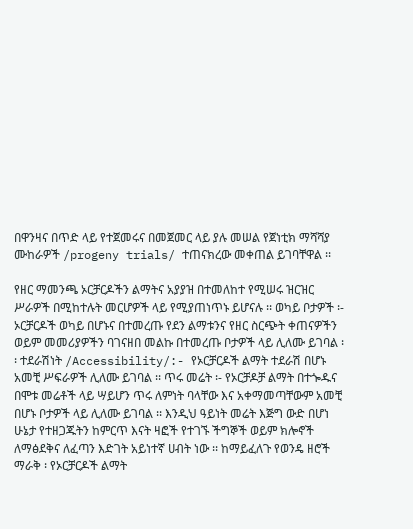በዋንዛና በጥድ ላይ የተጀመሩና በመጀመር ላይ ያሉ መሠል የጀነቲክ ማሻሻያ ሙከራዎች /progeny trials/ ተጠናክረው መቀጠል ይገባቸዋል ፡፡

የዘር ማመንጫ ኦርቻርዶችን ልማትና አያያዝ በተመለከተ የሚሠሩ ዝርዝር ሥራዎች በሚከተሉት መርሆዎች ላይ የሚያጠነጥኑ ይሆናሉ ፡፡ ወካይ ቦታዎች ፡- ኦርቻርዶች ወካይ በሆኑና በተመረጡ የደን ልማቱንና የዘር ስርጭት ቀጠናዎችን ወይም መመሪያዎችን ባገናዘበ መልኩ በተመረጡ ቦታዎች ላይ ሊለሙ ይገባል ፡፡ ተደራሽነት /Accessibility/:- የኦርቻርዶች ልማት ተደራሽ በሆኑ አመቺ ሥፍራዎች ሊለሙ ይገባል ፡፡ ጥሩ መሬት ፡- የኦርቻዶቻ ልማት በተጐዱና በሞቱ መሬቶች ላይ ሣይሆን ጥሩ ለምነት ባላቸው እና አቀማመጣቸውም አመቺ በሆኑ ቦታዎች ላይ ሊለሙ ይገባል ፡፡ እንዲህ ዓይነት መሬት እጅግ ውድ በሆነ ሁኔታ የተዘጋጁትን ከምርጥ እናት ዛፎች የተገኙ ችግኞች ወይም ክሎኖች ለማፅደቅና ለፈጣን እድገት አይነተኛ ሀብት ነው ፡፡ ከማይፈለጉ የወንዴ ዘሮች ማራቅ ፡ የኦርቻርዶች ልማት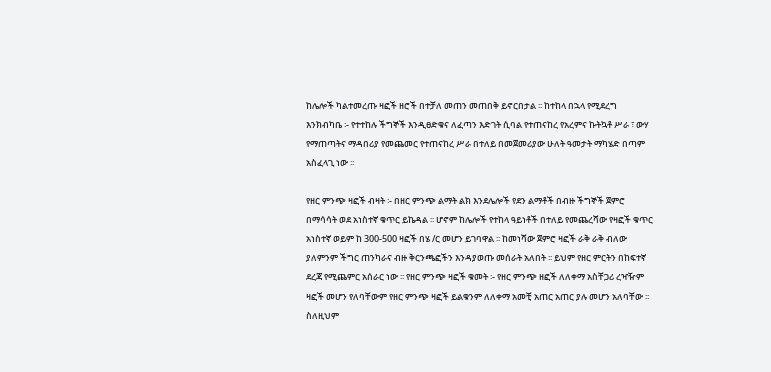ከሌሎች ካልተመረጡ ዛፎች ዘሮች በተቻለ መጠን መጠበቅ ይኖርበታል ፡፡ ከተከላ በኋላ የሚደረግ እንክብካቤ ፡- የተተከሉ ችግኞች እንዲፀድቁና ለፈጣን እድገት ሲባል የተጠናከረ የአረምና ኩትኳቶ ሥራ ፣ ውሃ የማጠጣትና ማዳበሪያ የመጨመር የተጠናከረ ሥራ በተለይ በመጀመሪያው ሁለት ዓመታት ማካሄድ በጣም አስፈላጊ ነው ፡፡

የዘር ምንጭ ዛፎች ብዛት ፡- በዘር ምንጭ ልማት ልክ እንደሌሎች የደን ልማቶች በብዙ ችግኞች ጀምሮ በማሳሳት ወደ አነስተኛ ቁጥር ይኬዳል ፡፡ ሆኖም ከሌሎች የተከላ ዓይነቶች በተለይ የመጨረሻው የዛፎች ቁጥር አነስተኛ ወይም ከ 300-500 ዛፎች በሄ /ር መሆን ይገባዋል ፡፡ ከመነሻው ጀምሮ ዛፎች ራቅ ራቅ ብለው ያለምንም ችግር ጠንካራና ብዙ ቅርንጫፎችን እንዳያወጡ መሰራት አለበት ፡፡ ይህም የዘር ምርትን በከፍተኛ ደረጃ የሚጨምር አሰራር ነው ፡፡ የዘር ምንጭ ዛፎች ቁመት ፡- የዘር ምንጭ ዘፎች ለለቀማ አስቸጋሪ ረዣዥም ዛፎች መሆን የለባቸውም የዘር ምንጭ ዛፎች ይልቁንም ለለቀማ አመቺ አጠር አጠር ያሉ መሆን አለባቸው ፡፡ ስለዚህም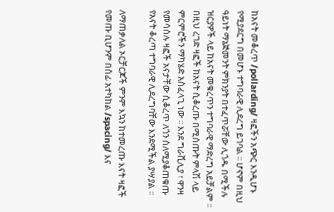ከአናት መቆረጥ /pollarding/ ዛፎችን አጭር እንዲሆኑ የሚያደርግ በመሆኑ ተግባራዊ ሊደረግ ይገባል ፡፡ ሆኖም በዚህ ዓይነት ማኔጅመንት ምክንያት በተፈጥሯቸው ሊጎዱ በሚችሉ ዝርያዎች ላይ ከአናት መቁረጥን ተግባራዊ ማድረግ አይቻልም ፡፡ በዚህ ረገድ ዛፎች ከአናት ሲቆረጡ በሚሰጡት ምላሽ ላይ ምርምሮችን ማካሄድ አስፈላጊ ነው ፡፡ እንደ ግራቪሊያ ፣ ዋንዛ የመሳሰሉ ዛፎች አናታቸው ሲቆረጥ ለጎን ስለሚያቆጠቁጡ የአናት ቆረጣ ተግባራዊ ሊደረግባቸው እንደሚችል ያሣያል ፡፡

ለማጠቃለል ኦርቻርጆች ምንም እኳን ከተመረጡ እናት ዛፎች የመጡ ቢሆንም በሰፊ አተካከል /spacing/ እና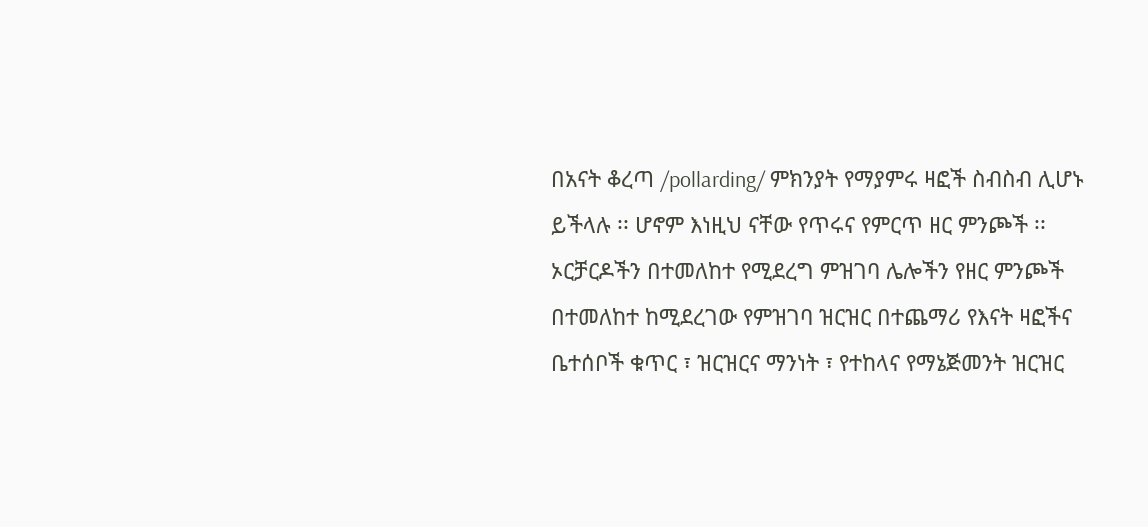በአናት ቆረጣ /pollarding/ ምክንያት የማያምሩ ዛፎች ስብስብ ሊሆኑ ይችላሉ ፡፡ ሆኖም እነዚህ ናቸው የጥሩና የምርጥ ዘር ምንጮች ፡፡ ኦርቻርዶችን በተመለከተ የሚደረግ ምዝገባ ሌሎችን የዘር ምንጮች በተመለከተ ከሚደረገው የምዝገባ ዝርዝር በተጨማሪ የእናት ዛፎችና ቤተሰቦች ቁጥር ፣ ዝርዝርና ማንነት ፣ የተከላና የማኔጅመንት ዝርዝር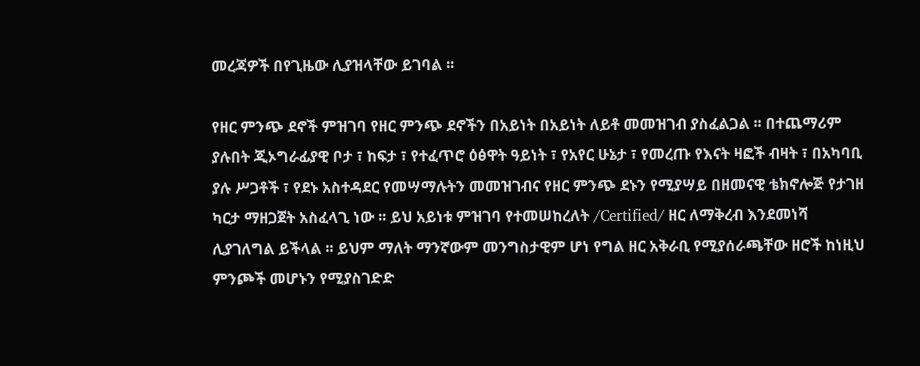መረጃዎች በየጊዜው ሊያዝላቸው ይገባል ፡፡

የዘር ምንጭ ደኖች ምዝገባ የዘር ምንጭ ደኖችን በአይነት በአይነት ለይቶ መመዝገብ ያስፈልጋል ፡፡ በተጨማሪም ያሉበት ጂኦግራፊያዊ ቦታ ፣ ከፍታ ፣ የተፈጥሮ ዕፅዋት ዓይነት ፣ የአየር ሁኔታ ፣ የመረጡ የእናት ዛፎች ብዛት ፣ በአካባቢ ያሉ ሥጋቶች ፣ የደኑ አስተዳደር የመሣማሉትን መመዝገብና የዘር ምንጭ ደኑን የሚያሣይ በዘመናዊ ቴክኖሎጅ የታገዘ ካርታ ማዘጋጀት አስፈላጊ ነው ፡፡ ይህ አይነቱ ምዝገባ የተመሠከረለት /Certified/ ዘር ለማቅረብ እንደመነሻ ሊያገለግል ይችላል ፡፡ ይህም ማለት ማንኛውም መንግስታዊም ሆነ የግል ዘር አቅራቢ የሚያሰራጫቸው ዘሮች ከነዚህ ምንጮች መሆኑን የሚያስገድድ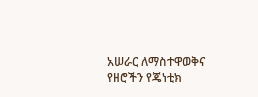አሠራር ለማስተዋወቅና የዘሮችን የጄነቲክ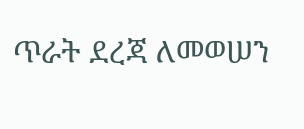ጥራት ደረጃ ለመወሠን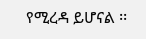የሚረዳ ይሆናል ፡፡